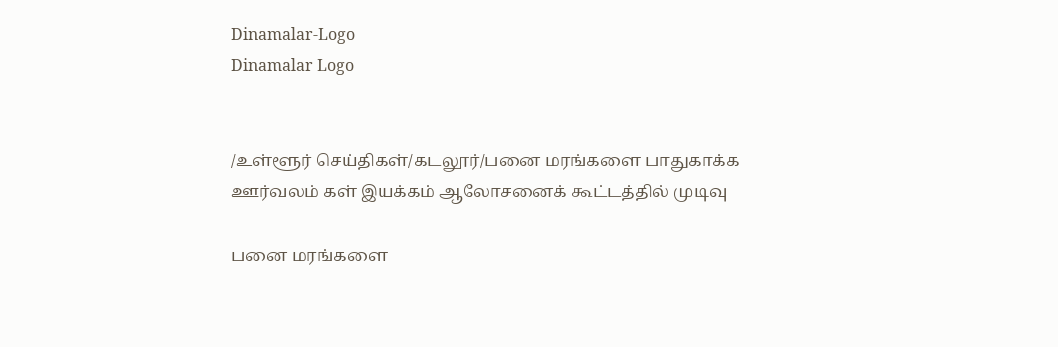Dinamalar-Logo
Dinamalar Logo


/உள்ளூர் செய்திகள்/கடலூர்/பனை மரங்களை பாதுகாக்க ஊர்வலம் கள் இயக்கம் ஆலோசனைக் கூட்டத்தில் முடிவு

பனை மரங்களை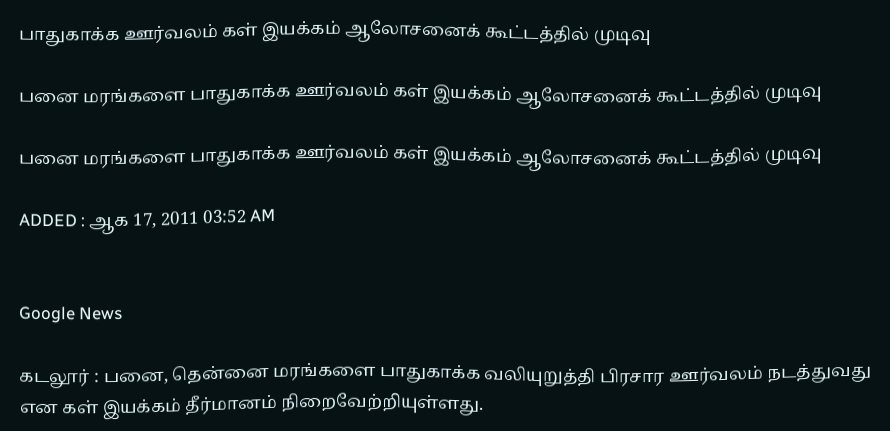பாதுகாக்க ஊர்வலம் கள் இயக்கம் ஆலோசனைக் கூட்டத்தில் முடிவு

பனை மரங்களை பாதுகாக்க ஊர்வலம் கள் இயக்கம் ஆலோசனைக் கூட்டத்தில் முடிவு

பனை மரங்களை பாதுகாக்க ஊர்வலம் கள் இயக்கம் ஆலோசனைக் கூட்டத்தில் முடிவு

ADDED : ஆக 17, 2011 03:52 AM


Google News

கடலூர் : பனை, தென்னை மரங்களை பாதுகாக்க வலியுறுத்தி பிரசார ஊர்வலம் நடத்துவது என கள் இயக்கம் தீர்மானம் நிறைவேற்றியுள்ளது.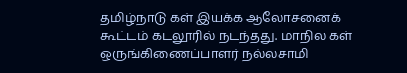தமிழ்நாடு கள் இயக்க ஆலோசனைக் கூட்டம் கடலூரில் நடந்தது. மாநில கள் ஒருங்கிணைப்பாளர் நல்லசாமி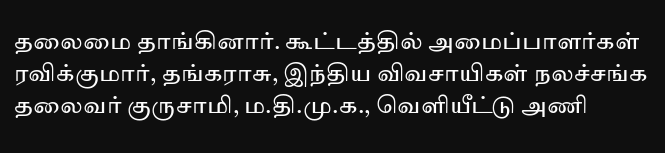தலைமை தாங்கினார். கூட்டத்தில் அமைப்பாளர்கள் ரவிக்குமார், தங்கராசு, இந்திய விவசாயிகள் நலச்சங்க தலைவர் குருசாமி, ம.தி.மு.க., வெளியீட்டு அணி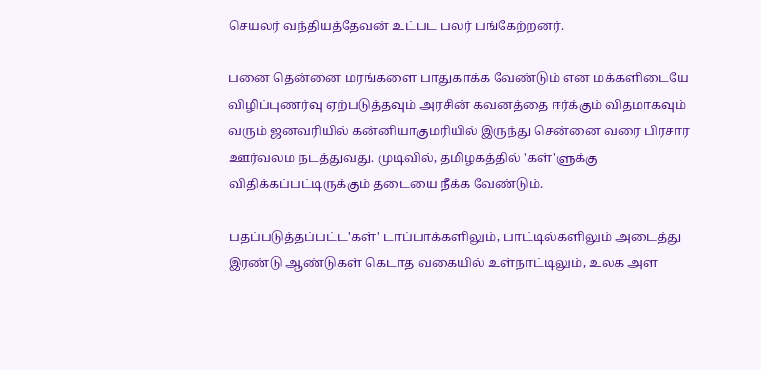செயலர் வந்தியத்தேவன் உட்பட பலர் பங்கேற்றனர்.

பனை தென்னை மரங்களை பாதுகாக்க வேண்டும் என மக்களிடையே விழிப்புணர்வு ஏற்படுத்தவும் அரசின் கவனத்தை ஈர்க்கும் விதமாகவும் வரும் ஜனவரியில் கன்னியாகுமரியில் இருந்து சென்னை வரை பிரசார ஊர்வலம நடத்துவது. முடிவில், தமிழகத்தில் 'கள்'ளுக்கு விதிக்கப்பட்டிருக்கும் தடையை நீக்க வேண்டும்.

பதப்படுத்தப்பட்ட'கள்' டாப்பாக்களிலும், பாட்டில்களிலும் அடைத்து இரண்டு ஆண்டுகள் கெடாத வகையில் உள்நாட்டிலும், உலக அள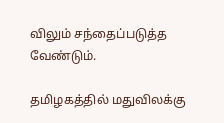விலும் சந்தைப்படுத்த வேண்டும்.

தமிழகத்தில் மதுவிலக்கு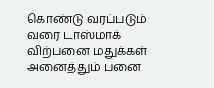கொண்டு வரப்படும் வரை டாஸ்மாக் விற்பனை மதுக்கள் அனைத்தும் பனை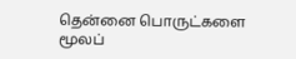தென்னை பொருட்களை மூலப்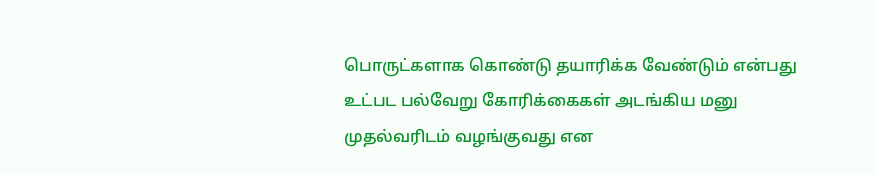பொருட்களாக கொண்டு தயாரிக்க வேண்டும் என்பது உட்பட பல்வேறு கோரிக்கைகள் அடங்கிய மனு முதல்வரிடம் வழங்குவது என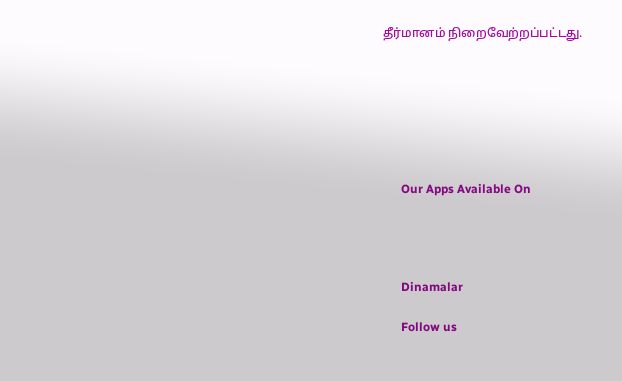தீர்மானம் நிறைவேற்றப்பட்டது.







      Our Apps Available On




      Dinamalar

      Follow us